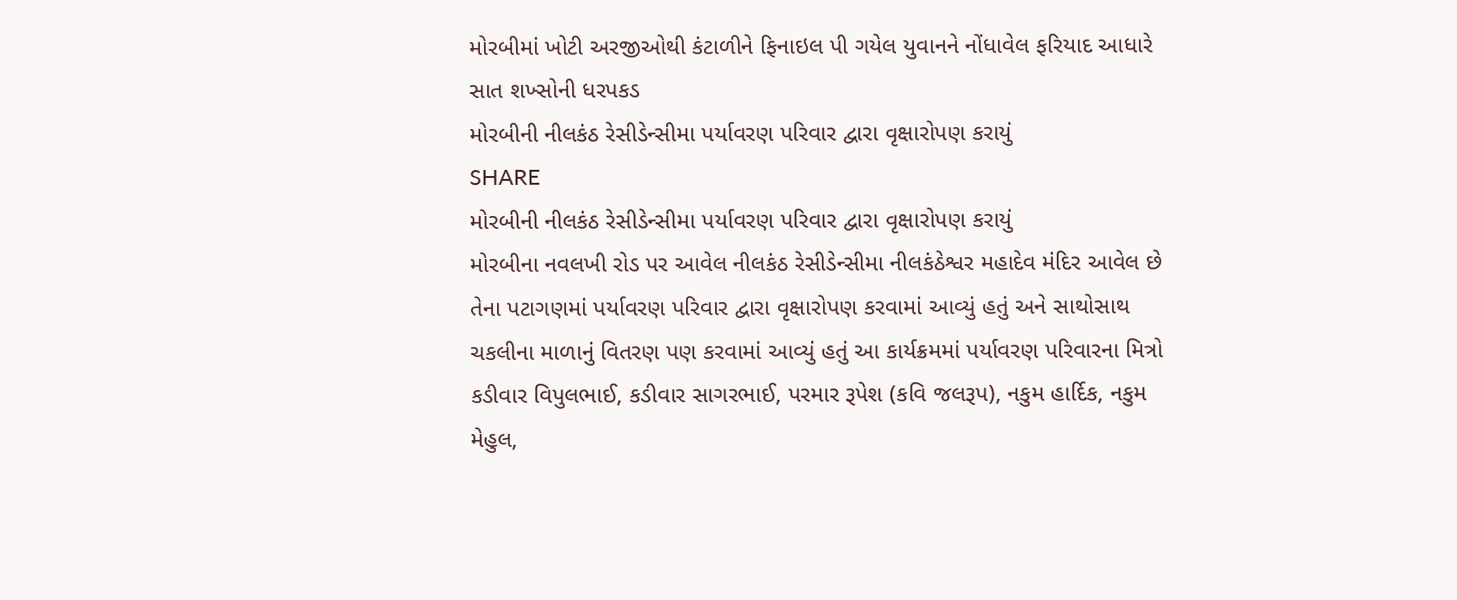મોરબીમાં ખોટી અરજીઓથી કંટાળીને ફિનાઇલ પી ગયેલ યુવાનને નોંધાવેલ ફરિયાદ આધારે સાત શખ્સોની ધરપકડ
મોરબીની નીલકંઠ રેસીડેન્સીમા પર્યાવરણ પરિવાર દ્વારા વૃક્ષારોપણ કરાયું
SHARE
મોરબીની નીલકંઠ રેસીડેન્સીમા પર્યાવરણ પરિવાર દ્વારા વૃક્ષારોપણ કરાયું
મોરબીના નવલખી રોડ પર આવેલ નીલકંઠ રેસીડેન્સીમા નીલકંઠેશ્વર મહાદેવ મંદિર આવેલ છે તેના પટાગણમાં પર્યાવરણ પરિવાર દ્વારા વૃક્ષારોપણ કરવામાં આવ્યું હતું અને સાથોસાથ ચકલીના માળાનું વિતરણ પણ કરવામાં આવ્યું હતું આ કાર્યક્રમમાં પર્યાવરણ પરિવારના મિત્રો કડીવાર વિપુલભાઈ, કડીવાર સાગરભાઈ, પરમાર રૂપેશ (કવિ જલરૂપ), નકુમ હાર્દિક, નકુમ મેહુલ,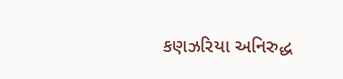કણઝરિયા અનિરુદ્ધ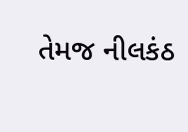તેમજ નીલકંઠ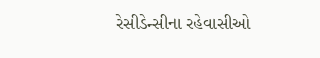રેસીડેન્સીના રહેવાસીઓ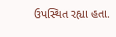ઉપસ્થિત રહ્યા હતા.